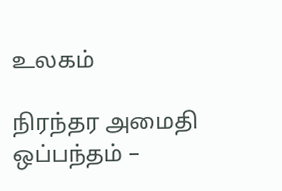உலகம்

நிரந்தர அமைதி ஒப்பந்தம் –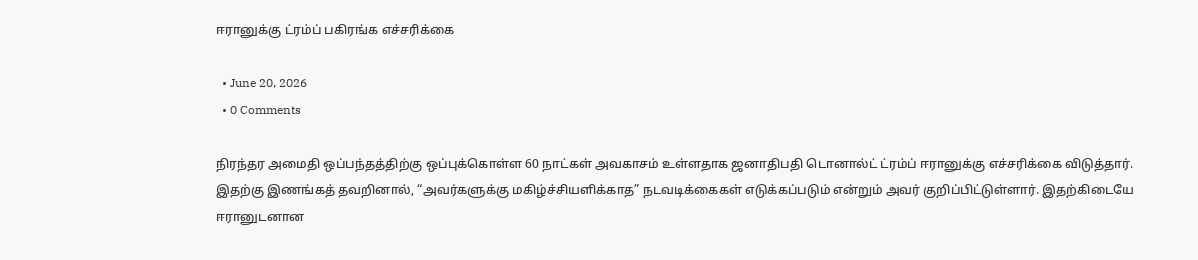ஈரானுக்கு ட்ரம்ப் பகிரங்க எச்சரிக்கை

  • June 20, 2026
  • 0 Comments

நிரந்தர அமைதி ஒப்பந்தத்திற்கு ஒப்புக்கொள்ள 60 நாட்கள் அவகாசம் உள்ளதாக ஜனாதிபதி டொனால்ட் ட்ரம்ப் ஈரானுக்கு எச்சரிக்கை விடுத்தார். இதற்கு இணங்கத் தவறினால், “அவர்களுக்கு மகிழ்ச்சியளிக்காத” நடவடிக்கைகள் எடுக்கப்படும் என்றும் அவர் குறிப்பிட்டுள்ளார். இதற்கிடையே ஈரானுடனான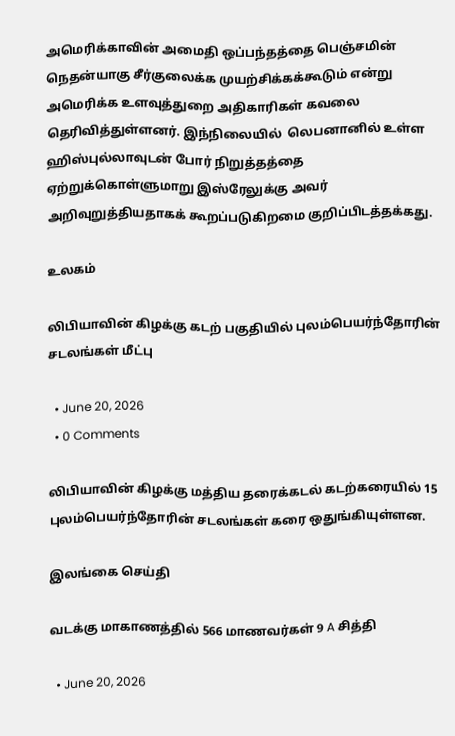அமெரிக்காவின் அமைதி ஒப்பந்தத்தை பெஞ்சமின் நெதன்யாகு சீர்குலைக்க முயற்சிக்கக்கூடும் என்று அமெரிக்க உளவுத்துறை அதிகாரிகள் கவலை தெரிவித்துள்ளனர். இந்நிலையில்  லெபனானில் உள்ள ஹிஸ்புல்லாவுடன் போர் நிறுத்தத்தை ஏற்றுக்கொள்ளுமாறு இஸ்ரேலுக்கு அவர் அறிவுறுத்தியதாகக் கூறப்படுகிறமை குறிப்பிடத்தக்கது.

உலகம்

லிபியாவின் கிழக்கு கடற் பகுதியில் புலம்பெயர்ந்தோரின் சடலங்கள் மீட்பு

  • June 20, 2026
  • 0 Comments

லிபியாவின் கிழக்கு மத்திய தரைக்கடல் கடற்கரையில் 15 புலம்பெயர்ந்தோரின் சடலங்கள் கரை ஒதுங்கியுள்ளன.

இலங்கை செய்தி

வடக்கு மாகாணத்தில் 566 மாணவர்கள் 9 A சித்தி

  • June 20, 2026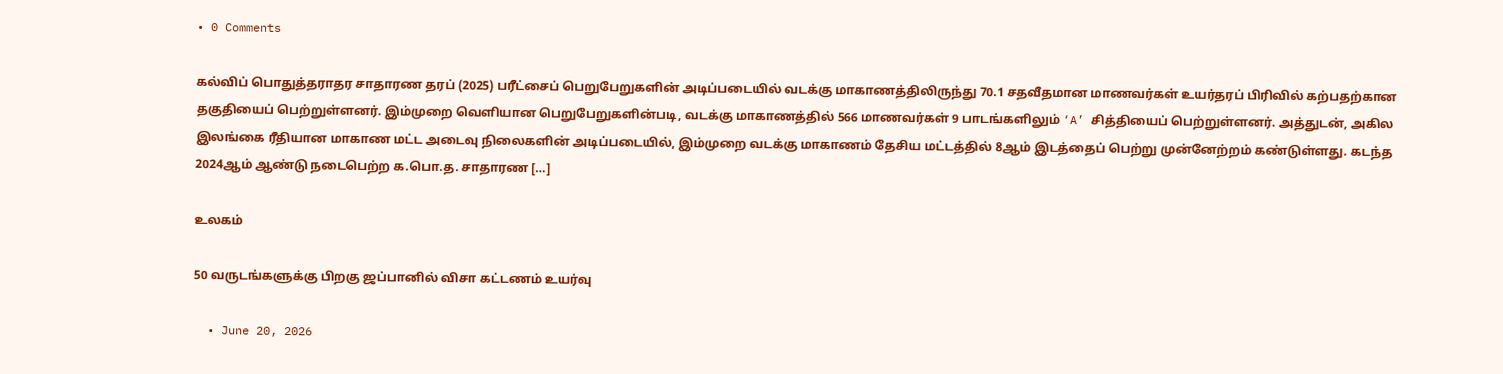• 0 Comments

கல்விப் பொதுத்தராதர சாதாரண தரப் (2025) பரீட்சைப் பெறுபேறுகளின் அடிப்படையில் வடக்கு மாகாணத்திலிருந்து 70.1 சதவீதமான மாணவர்கள் உயர்தரப் பிரிவில் கற்பதற்கான தகுதியைப் பெற்றுள்ளனர். இம்முறை வெளியான பெறுபேறுகளின்படி, வடக்கு மாகாணத்தில் 566 மாணவர்கள் 9 பாடங்களிலும் ‘A’ சித்தியைப் பெற்றுள்ளனர். அத்துடன், அகில இலங்கை ரீதியான மாகாண மட்ட அடைவு நிலைகளின் அடிப்படையில், இம்முறை வடக்கு மாகாணம் தேசிய மட்டத்தில் 8ஆம் இடத்தைப் பெற்று முன்னேற்றம் கண்டுள்ளது. கடந்த 2024ஆம் ஆண்டு நடைபெற்ற க.பொ.த. சாதாரண […]

உலகம்

50 வருடங்களுக்கு பிறகு ஜப்பானில் விசா கட்டணம் உயர்வு

  • June 20, 2026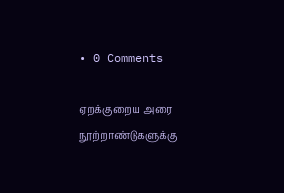• 0 Comments

ஏறக்குறைய அரை நூற்றாண்டுகளுக்கு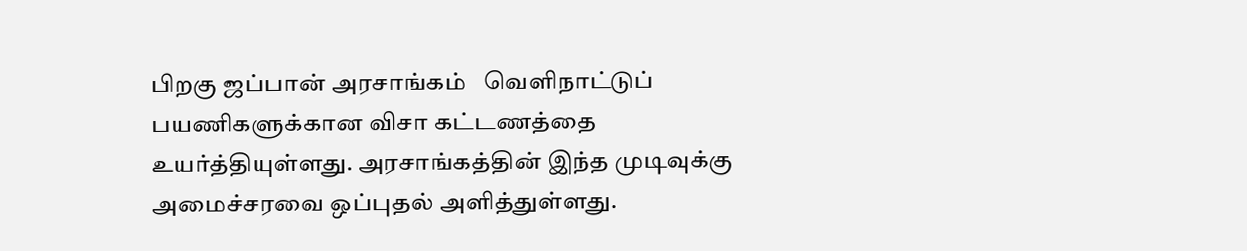பிறகு ஜப்பான் அரசாங்கம்   வெளிநாட்டுப் பயணிகளுக்கான விசா கட்டணத்தை உயர்த்தியுள்ளது. அரசாங்கத்தின் இந்த முடிவுக்கு அமைச்சரவை ஒப்புதல் அளித்துள்ளது.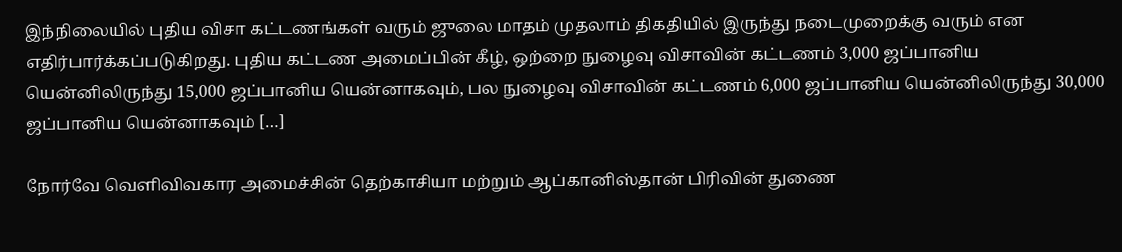இந்நிலையில் புதிய விசா கட்டணங்கள் வரும் ஜுலை மாதம் முதலாம் திகதியில் இருந்து நடைமுறைக்கு வரும் என எதிர்பார்க்கப்படுகிறது. புதிய கட்டண அமைப்பின் கீழ், ஒற்றை நுழைவு விசாவின் கட்டணம் 3,000 ஜப்பானிய யென்னிலிருந்து 15,000 ஜப்பானிய யென்னாகவும், பல நுழைவு விசாவின் கட்டணம் 6,000 ஜப்பானிய யென்னிலிருந்து 30,000 ஜப்பானிய யென்னாகவும் […]

நோர்வே வெளிவிவகார அமைச்சின் தெற்காசியா மற்றும் ஆப்கானிஸ்தான் பிரிவின் துணை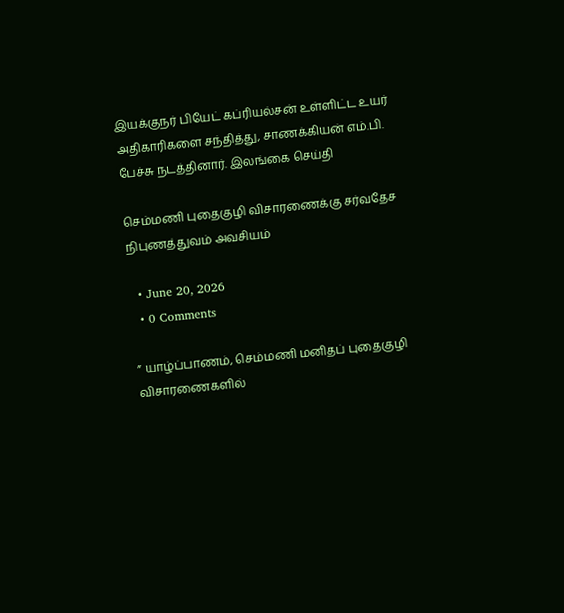இயக்குநர் பியேட் கப்ரியல்சன் உள்ளிட்ட உயர் அதிகாரிகளை சந்தித்து, சாணக்கியன் எம்.பி. பேச்சு நடத்தினார். இலங்கை செய்தி

செம்மணி புதைகுழி விசாரணைக்கு சர்வதேச நிபுணத்துவம் அவசியம்

  • June 20, 2026
  • 0 Comments

” யாழ்ப்பாணம், செம்மணி மனிதப் புதைகுழி விசாரணைகளில்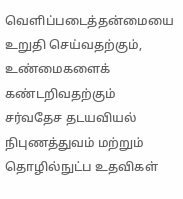வெளிப்படைத்தன்மையை உறுதி செய்வதற்கும், உண்மைகளைக் கண்டறிவதற்கும் சர்வதேச தடயவியல் நிபுணத்துவம் மற்றும் தொழில்நுட்ப உதவிகள்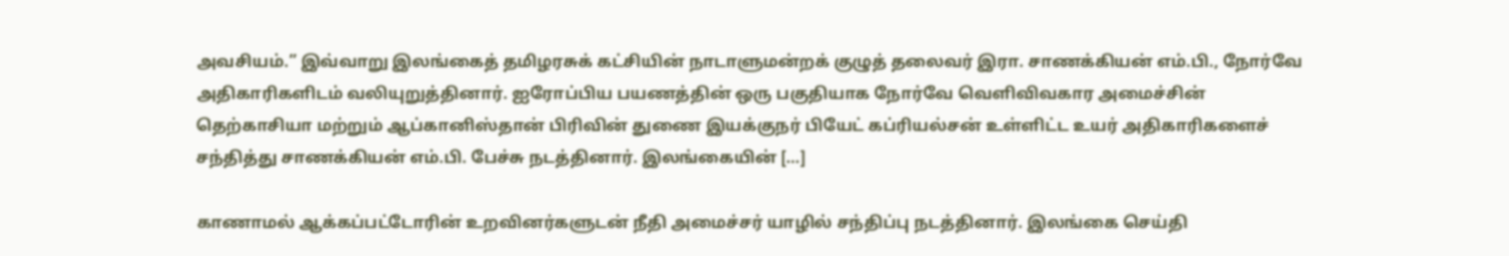அவசியம்.” இவ்வாறு இலங்கைத் தமிழரசுக் கட்சியின் நாடாளுமன்றக் குழுத் தலைவர் இரா. சாணக்கியன் எம்.பி., நோர்வே அதிகாரிகளிடம் வலியுறுத்தினார். ஐரோப்பிய பயணத்தின் ஒரு பகுதியாக நோர்வே வெளிவிவகார அமைச்சின் தெற்காசியா மற்றும் ஆப்கானிஸ்தான் பிரிவின் துணை இயக்குநர் பியேட் கப்ரியல்சன் உள்ளிட்ட உயர் அதிகாரிகளைச் சந்தித்து சாணக்கியன் எம்.பி. பேச்சு நடத்தினார். இலங்கையின் […]

காணாமல் ஆக்கப்பட்டோரின் உறவினர்களுடன் நீதி அமைச்சர் யாழில் சந்திப்பு நடத்தினார். இலங்கை செய்தி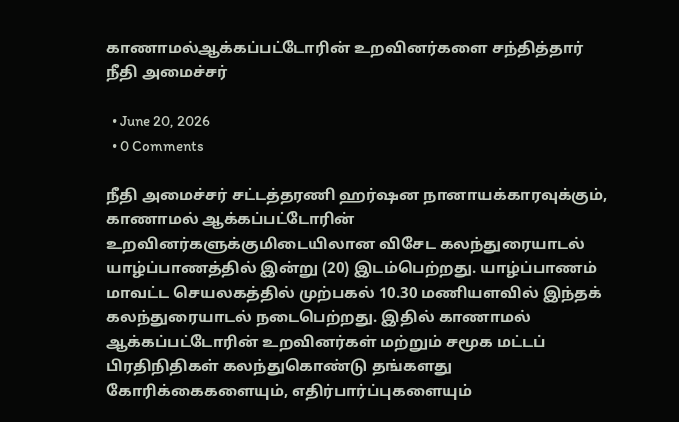காணாமல்ஆக்கப்பட்டோரின் உறவினர்களை சந்தித்தார் நீதி அமைச்சர்

  • June 20, 2026
  • 0 Comments

நீதி அமைச்சர் சட்டத்தரணி ஹர்ஷன நானாயக்காரவுக்கும், காணாமல் ஆக்கப்பட்டோரின் உறவினர்களுக்குமிடையிலான விசேட கலந்துரையாடல் யாழ்ப்பாணத்தில் இன்று (20) இடம்பெற்றது. யாழ்ப்பாணம் மாவட்ட செயலகத்தில் முற்பகல் 10.30 மணியளவில் இந்தக் கலந்துரையாடல் நடைபெற்றது. இதில் காணாமல் ஆக்கப்பட்டோரின் உறவினர்கள் மற்றும் சமூக மட்டப் பிரதிநிதிகள் கலந்துகொண்டு தங்களது கோரிக்கைகளையும், எதிர்பார்ப்புகளையும்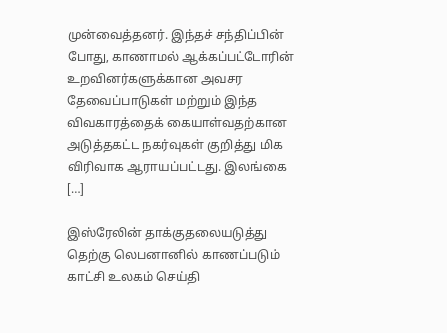முன்வைத்தனர். இந்தச் சந்திப்பின் போது, காணாமல் ஆக்கப்பட்டோரின் உறவினர்களுக்கான அவசர தேவைப்பாடுகள் மற்றும் இந்த விவகாரத்தைக் கையாள்வதற்கான அடுத்தகட்ட நகர்வுகள் குறித்து மிக விரிவாக ஆராயப்பட்டது. இலங்கை […]

இஸ்ரேலின் தாக்குதலையடுத்து தெற்கு லெபனானில் காணப்படும் காட்சி உலகம் செய்தி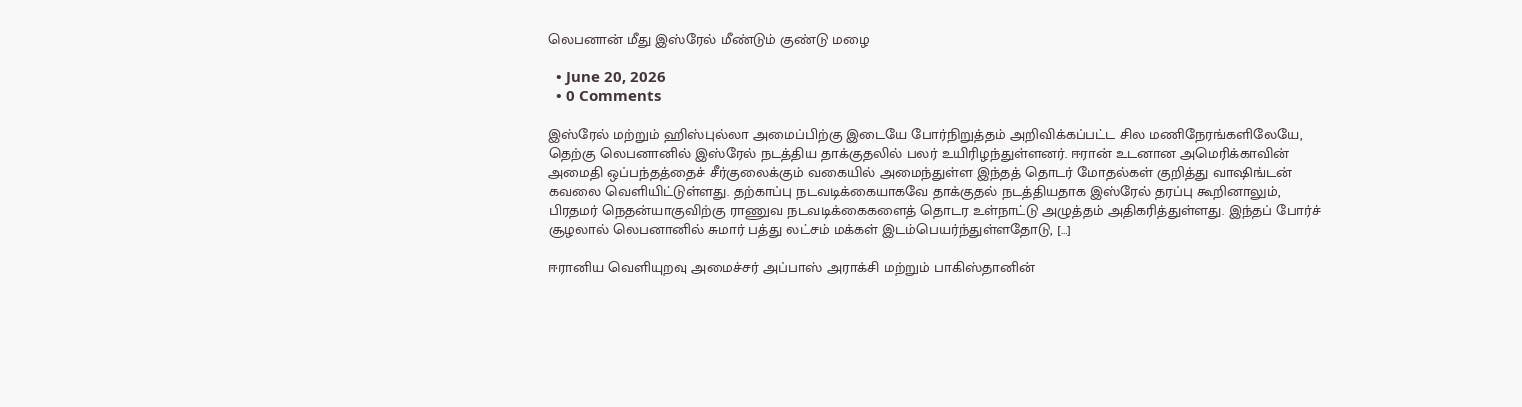லெபனான் மீது இஸ்ரேல் மீண்டும் குண்டு மழை

  • June 20, 2026
  • 0 Comments

இஸ்ரேல் மற்றும் ஹிஸ்புல்லா அமைப்பிற்கு இடையே போர்நிறுத்தம் அறிவிக்கப்பட்ட சில மணிநேரங்களிலேயே, தெற்கு லெபனானில் இஸ்ரேல் நடத்திய தாக்குதலில் பலர் உயிரிழந்துள்ளனர். ஈரான் உடனான அமெரிக்காவின் அமைதி ஒப்பந்தத்தைச் சீர்குலைக்கும் வகையில் அமைந்துள்ள இந்தத் தொடர் மோதல்கள் குறித்து வாஷிங்டன் கவலை வெளியிட்டுள்ளது. தற்காப்பு நடவடிக்கையாகவே தாக்குதல் நடத்தியதாக இஸ்ரேல் தரப்பு கூறினாலும், பிரதமர் நெதன்யாகுவிற்கு ராணுவ நடவடிக்கைகளைத் தொடர உள்நாட்டு அழுத்தம் அதிகரித்துள்ளது. இந்தப் போர்ச் சூழலால் லெபனானில் சுமார் பத்து லட்சம் மக்கள் இடம்பெயர்ந்துள்ளதோடு, […]

ஈரானிய வெளியுறவு அமைச்சர் அப்பாஸ் அராக்சி மற்றும் பாகிஸ்தானின்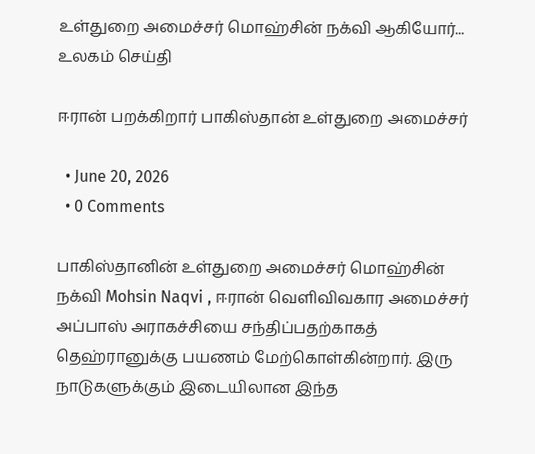உள்துறை அமைச்சர் மொஹ்சின் நக்வி ஆகியோர்... உலகம் செய்தி

ஈரான் பறக்கிறார் பாகிஸ்தான் உள்துறை அமைச்சர்

  • June 20, 2026
  • 0 Comments

பாகிஸ்தானின் உள்துறை அமைச்சர் மொஹ்சின் நக்வி Mohsin Naqvi , ஈரான் வெளிவிவகார அமைச்சர் அப்பாஸ் அராகச்சியை சந்திப்பதற்காகத் தெஹ்ரானுக்கு பயணம் மேற்கொள்கின்றார். இரு நாடுகளுக்கும் இடையிலான இந்த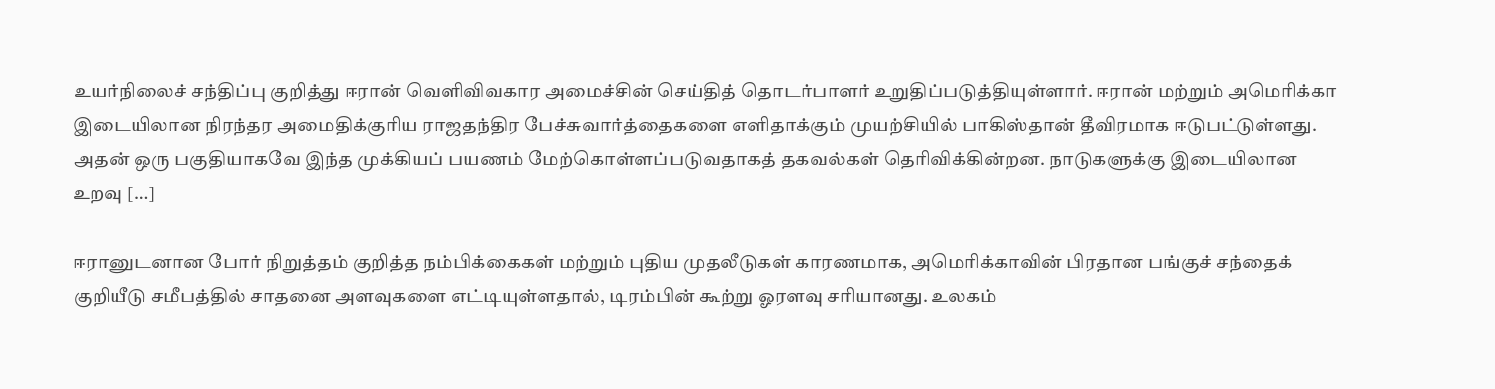உயர்நிலைச் சந்திப்பு குறித்து ஈரான் வெளிவிவகார அமைச்சின் செய்தித் தொடர்பாளர் உறுதிப்படுத்தியுள்ளார். ஈரான் மற்றும் அமெரிக்கா இடையிலான நிரந்தர அமைதிக்குரிய ராஜதந்திர பேச்சுவார்த்தைகளை எளிதாக்கும் முயற்சியில் பாகிஸ்தான் தீவிரமாக ஈடுபட்டுள்ளது. அதன் ஒரு பகுதியாகவே இந்த முக்கியப் பயணம் மேற்கொள்ளப்படுவதாகத் தகவல்கள் தெரிவிக்கின்றன. நாடுகளுக்கு இடையிலான உறவு […]

ஈரானுடனான போர் நிறுத்தம் குறித்த நம்பிக்கைகள் மற்றும் புதிய முதலீடுகள் காரணமாக, அமெரிக்காவின் பிரதான பங்குச் சந்தைக் குறியீடு சமீபத்தில் சாதனை அளவுகளை எட்டியுள்ளதால், டிரம்பின் கூற்று ஓரளவு சரியானது. உலகம்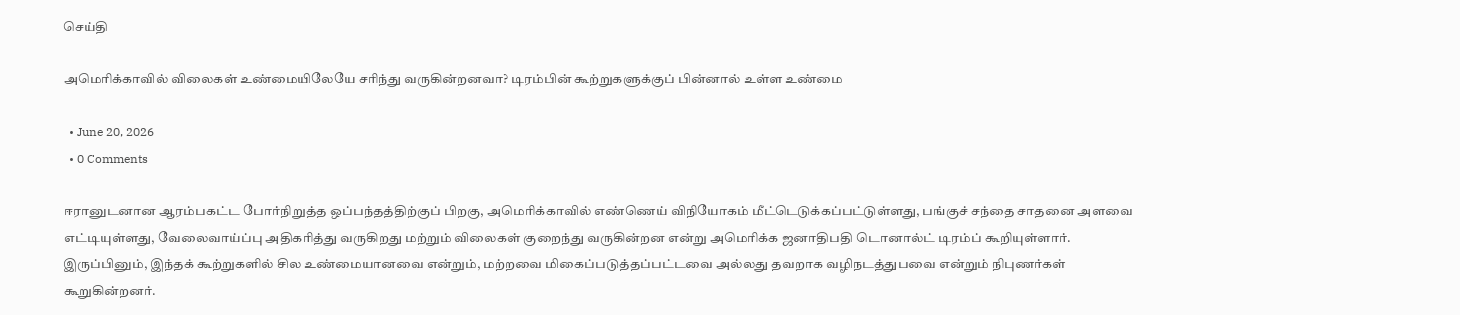செய்தி

அமெரிக்காவில் விலைகள் உண்மையிலேயே சரிந்து வருகின்றனவா? டிரம்பின் கூற்றுகளுக்குப் பின்னால் உள்ள உண்மை

  • June 20, 2026
  • 0 Comments

ஈரானுடனான ஆரம்பகட்ட போர்நிறுத்த ஒப்பந்தத்திற்குப் பிறகு, அமெரிக்காவில் எண்ணெய் விநியோகம் மீட்டெடுக்கப்பட்டுள்ளது, பங்குச் சந்தை சாதனை அளவை எட்டியுள்ளது, வேலைவாய்ப்பு அதிகரித்து வருகிறது மற்றும் விலைகள் குறைந்து வருகின்றன என்று அமெரிக்க ஜனாதிபதி டொனால்ட் டிரம்ப் கூறியுள்ளார். இருப்பினும், இந்தக் கூற்றுகளில் சில உண்மையானவை என்றும், மற்றவை மிகைப்படுத்தப்பட்டவை அல்லது தவறாக வழிநடத்துபவை என்றும் நிபுணர்கள் கூறுகின்றனர்.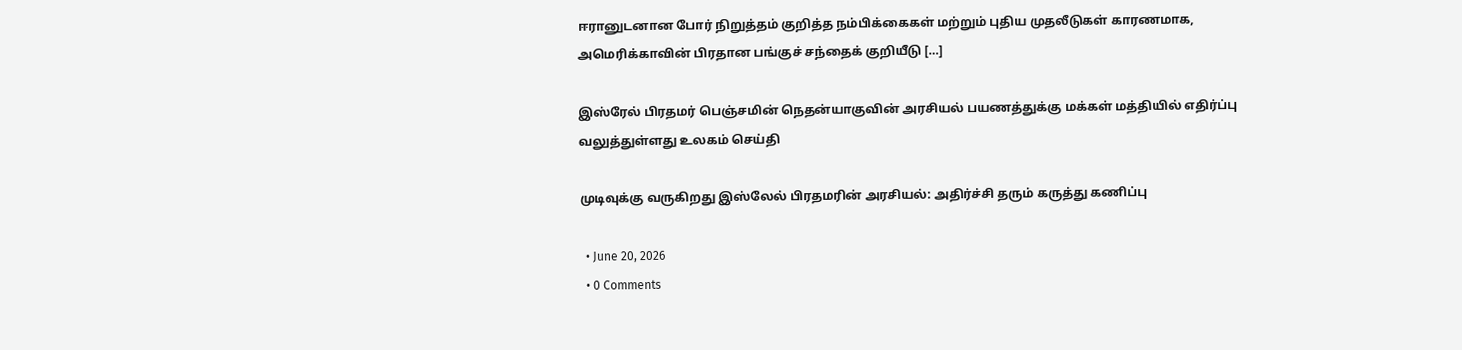ஈரானுடனான போர் நிறுத்தம் குறித்த நம்பிக்கைகள் மற்றும் புதிய முதலீடுகள் காரணமாக, அமெரிக்காவின் பிரதான பங்குச் சந்தைக் குறியீடு […]

இஸ்ரேல் பிரதமர் பெஞ்சமின் நெதன்யாகுவின் அரசியல் பயணத்துக்கு மக்கள் மத்தியில் எதிர்ப்பு வலுத்துள்ளது உலகம் செய்தி

முடிவுக்கு வருகிறது இஸ்லேல் பிரதமரின் அரசியல்: அதிர்ச்சி தரும் கருத்து கணிப்பு

  • June 20, 2026
  • 0 Comments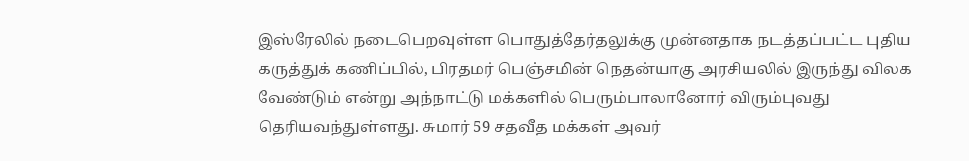இஸ்ரேலில் நடைபெறவுள்ள பொதுத்தேர்தலுக்கு முன்னதாக நடத்தப்பட்ட புதிய கருத்துக் கணிப்பில், பிரதமர் பெஞ்சமின் நெதன்யாகு அரசியலில் இருந்து விலக வேண்டும் என்று அந்நாட்டு மக்களில் பெரும்பாலானோர் விரும்புவது தெரியவந்துள்ளது. சுமார் 59 சதவீத மக்கள் அவர்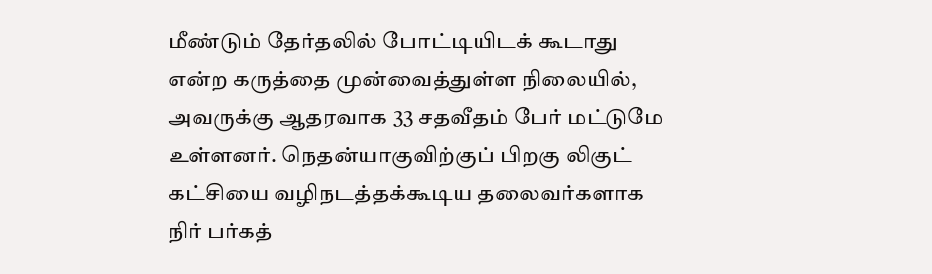மீண்டும் தேர்தலில் போட்டியிடக் கூடாது என்ற கருத்தை முன்வைத்துள்ள நிலையில், அவருக்கு ஆதரவாக 33 சதவீதம் பேர் மட்டுமே உள்ளனர். நெதன்யாகுவிற்குப் பிறகு லிகுட் கட்சியை வழிநடத்தக்கூடிய தலைவர்களாக நிர் பர்கத்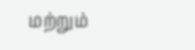மற்றும்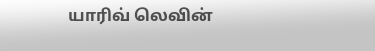யாரிவ் லெவின்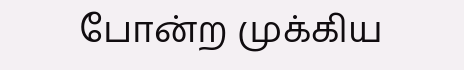போன்ற முக்கிய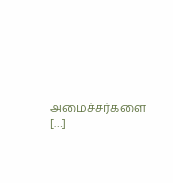அமைச்சர்களை […]